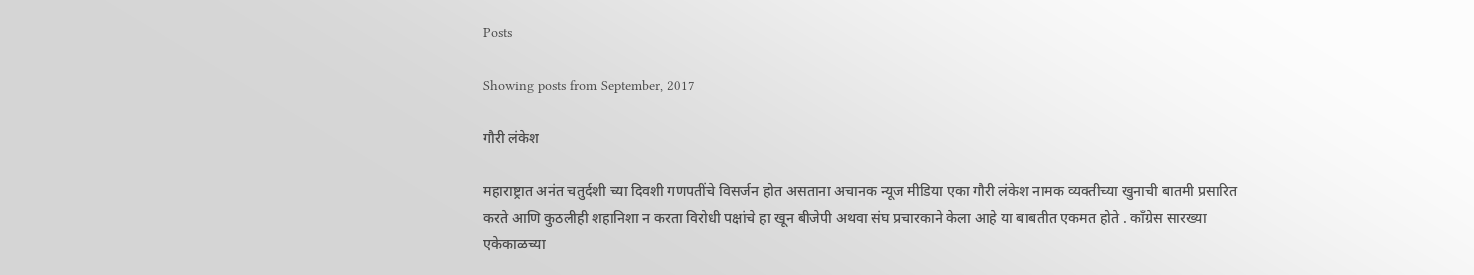Posts

Showing posts from September, 2017

गौरी लंकेश

महाराष्ट्रात अनंत चतुर्दशी च्या दिवशी गणपतींचे विसर्जन होत असताना अचानक न्यूज मीडिया एका गौरी लंकेश नामक व्यक्तीच्या खुनाची बातमी प्रसारित करते आणि कुठलीही शहानिशा न करता विरोधी पक्षांचे हा खून बीजेपी अथवा संघ प्रचारकाने केला आहे या बाबतीत एकमत होते . काँग्रेस सारख्या एकेकाळच्या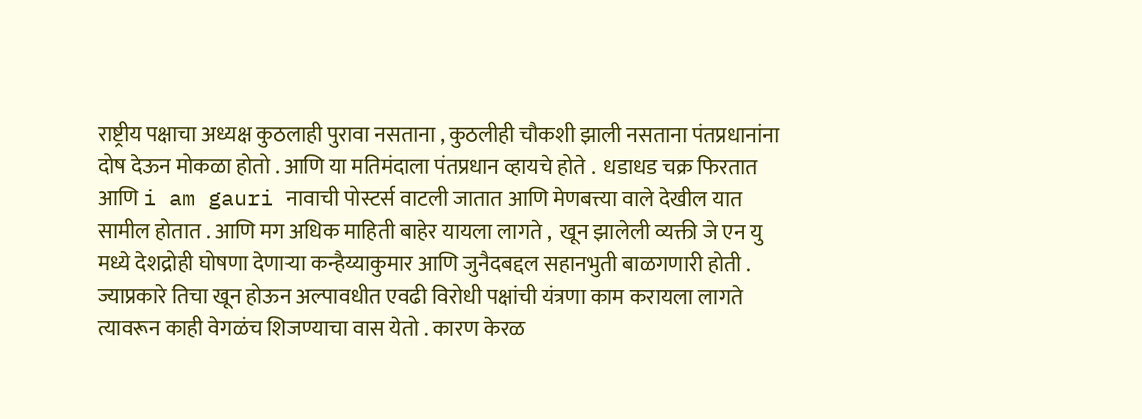राष्ट्रीय पक्षाचा अध्यक्ष कुठलाही पुरावा नसताना , कुठलीही चौकशी झाली नसताना पंतप्रधानांना दोष देऊन मोकळा होतो . आणि या मतिमंदाला पंतप्रधान व्हायचे होते .  धडाधड चक्र फिरतात आणि i am gauri नावाची पोस्टर्स वाटली जातात आणि मेणबत्त्या वाले देखील यात सामील होतात . आणि मग अधिक माहिती बाहेर यायला लागते ,  खून झालेली व्यक्ती जे एन यु मध्ये देशद्रोही घोषणा देणाऱ्या कन्हैय्याकुमार आणि जुनैदबद्दल सहानभुती बाळगणारी होती . ज्याप्रकारे तिचा खून होऊन अल्पावधीत एवढी विरोधी पक्षांची यंत्रणा काम करायला लागते त्यावरून काही वेगळंच शिजण्याचा वास येतो . कारण केरळ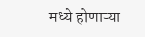मध्ये होणाऱ्या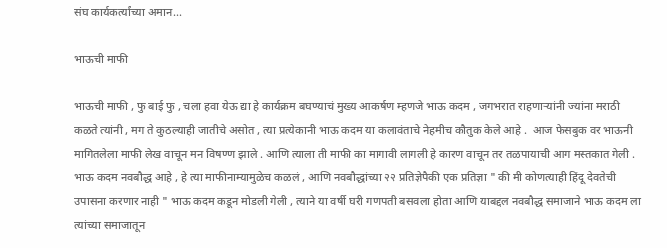संघ कार्यकर्त्यांच्या अमान...

भाऊची माफी

भाऊची माफी , फु बाई फु , चला हवा येऊ द्या हे कार्यक्रम बघण्याचं मुख्य आकर्षण म्हणजे भाऊ कदम , जगभरात राहणाऱ्यांनी ज्यांना मराठी कळते त्यांनी , मग ते कुठल्याही जातीचे असोत , त्या प्रत्येकानी भाऊ कदम या कलावंताचे नेहमीच कौतुक केले आहे .  आज फेसबुक वर भाऊनी मागितलेला माफी लेख वाचून मन विषण्ण झाले . आणि त्याला ती माफी का मागावी लागली हे कारण वाचून तर तळपायाची आग मस्तकात गेली . भाऊ कदम नवबौद्ध आहे , हे त्या माफीनाम्यामुळेच कळलं , आणि नवबौद्धांच्या २२ प्रतिज्ञेपैकी एक प्रतिज्ञा " की मी कोणत्याही हिंदू देवतेची उपासना करणार नाही " भाऊ कदम कडून मोडली गेली , त्याने या वर्षी घरी गणपती बसवला होता आणि याबद्दल नवबौद्ध समाजाने भाऊ कदम ला त्यांच्या समाजातून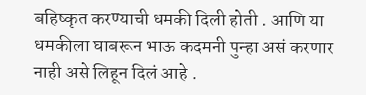बहिष्कृत करण्याची धमकी दिली होती . आणि या धमकीला घाबरून भाऊ कदमनी पुन्हा असं करणार नाही असे लिहून दिलं आहे .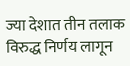ज्या देशात तीन तलाक विरुद्ध निर्णय लागून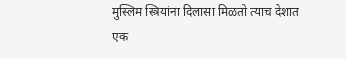मुस्लिम स्त्रियांना दिलासा मिळतो त्याच देशात एक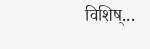विशिष्...